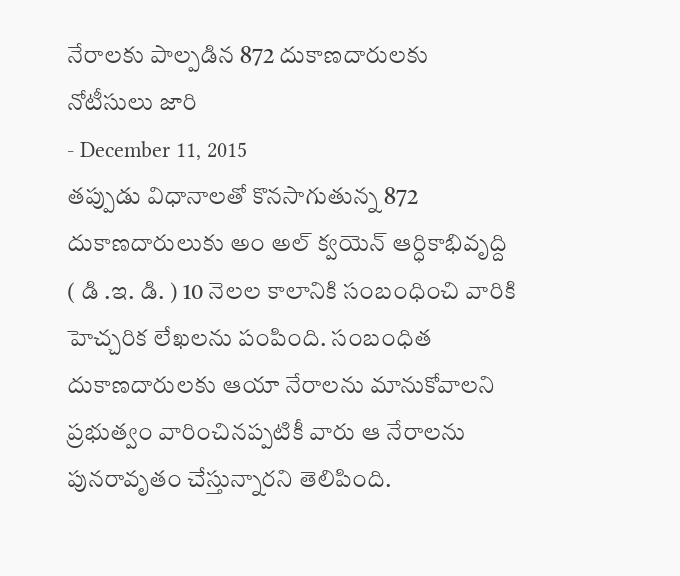నేరాలకు పాల్పడిన 872 దుకాణదారులకు నోటీసులు జారి
- December 11, 2015
తప్పుడు విధానాలతో కొనసాగుతున్న 872 దుకాణదారులుకు అం అల్ క్వయెన్ ఆర్ధికాభివృద్ది ( డి .ఇ. డి. ) 10 నెలల కాలానికి సంబంధించి వారికి హెచ్చరిక లేఖలను పంపింది. సంబంధిత దుకాణదారులకు ఆయా నేరాలను మానుకోవాలని ప్రభుత్వం వారించినప్పటికీ వారు ఆ నేరాలను పునరావృతం చేస్తున్నారని తెలిపింది.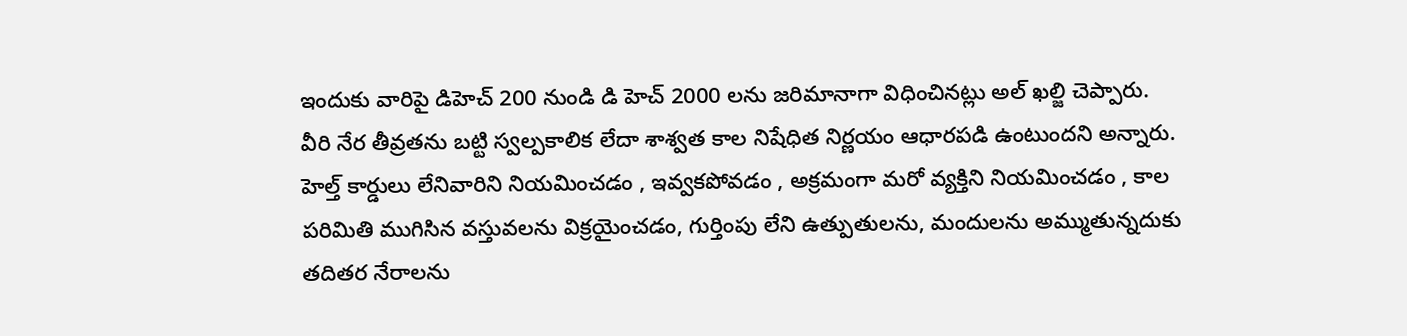ఇందుకు వారిపై డిహెచ్ 200 నుండి డి హెచ్ 2000 లను జరిమానాగా విధించినట్లు అల్ ఖల్జి చెప్పారు. వీరి నేర తీవ్రతను బట్టి స్వల్పకాలిక లేదా శాశ్వత కాల నిషేధిత నిర్ణయం ఆధారపడి ఉంటుందని అన్నారు. హెల్త్ కార్డులు లేనివారిని నియమించడం , ఇవ్వకపోవడం , అక్రమంగా మరో వ్యక్తిని నియమించడం , కాల పరిమితి ముగిసిన వస్తువలను విక్రయైంచడం, గుర్తింపు లేని ఉత్పుతులను, మందులను అమ్ముతున్నదుకు తదితర నేరాలను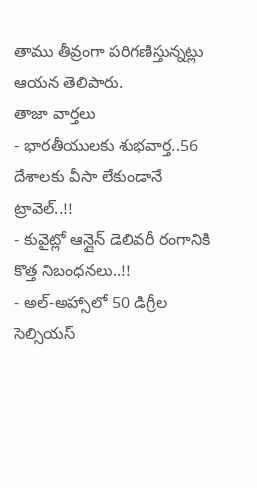తాము తీవ్రంగా పరిగణిస్తున్నట్లు ఆయన తెలిపారు.
తాజా వార్తలు
- భారతీయులకు శుభవార్త..56 దేశాలకు వీసా లేకుండానే ట్రావెల్..!!
- కువైట్లో ఆన్లైన్ డెలివరీ రంగానికి కొత్త నిబంధనలు..!!
- అల్-అహ్సాలో 50 డిగ్రీల సెల్సియస్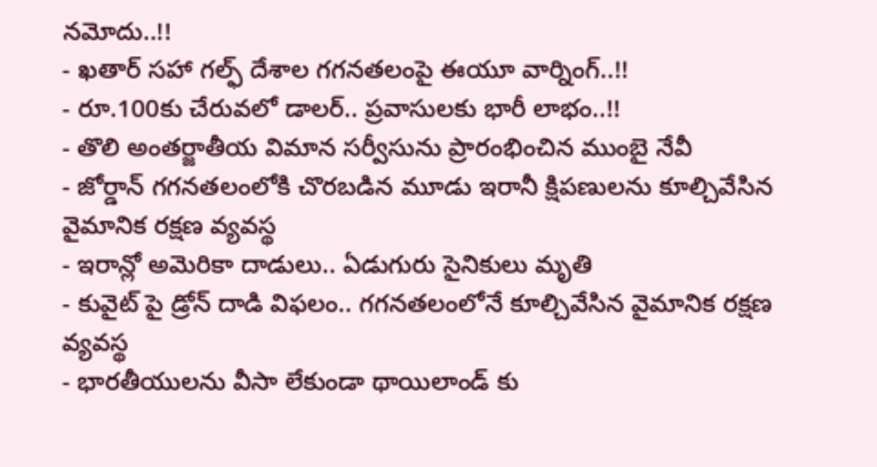నమోదు..!!
- ఖతార్ సహా గల్ఫ్ దేశాల గగనతలంపై ఈయూ వార్నింగ్..!!
- రూ.100కు చేరువలో డాలర్.. ప్రవాసులకు భారీ లాభం..!!
- తొలి అంతర్జాతీయ విమాన సర్వీసును ప్రారంభించిన ముంబై నేవీ
- జోర్డాన్ గగనతలంలోకి చొరబడిన మూడు ఇరానీ క్షిపణులను కూల్చివేసిన వైమానిక రక్షణ వ్యవస్థ
- ఇరాన్లో అమెరికా దాడులు.. ఏడుగురు సైనికులు మృతి
- కువైట్ పై డ్రోన్ దాడి విఫలం.. గగనతలంలోనే కూల్చివేసిన వైమానిక రక్షణ వ్యవస్థ
- భారతీయులను వీసా లేకుండా థాయిలాండ్ కు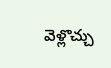వెళ్లొచ్చు